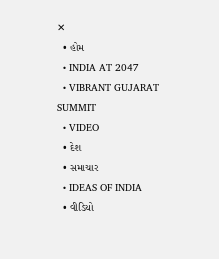✕
  • હોમ
  • INDIA AT 2047
  • VIBRANT GUJARAT SUMMIT
  • VIDEO
  • દેશ
  • સમાચાર
  • IDEAS OF INDIA
  • વીડિયો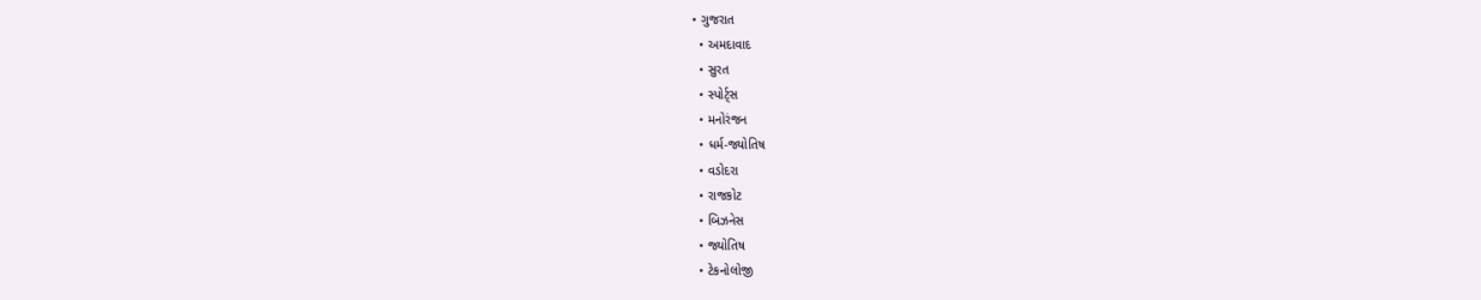• ગુજરાત
  • અમદાવાદ
  • સુરત
  • સ્પોર્ટ્સ
  • મનોરંજન
  • ધર્મ-જ્યોતિષ
  • વડોદરા
  • રાજકોટ
  • બિઝનેસ
  • જ્યોતિષ
  • ટેકનોલોજી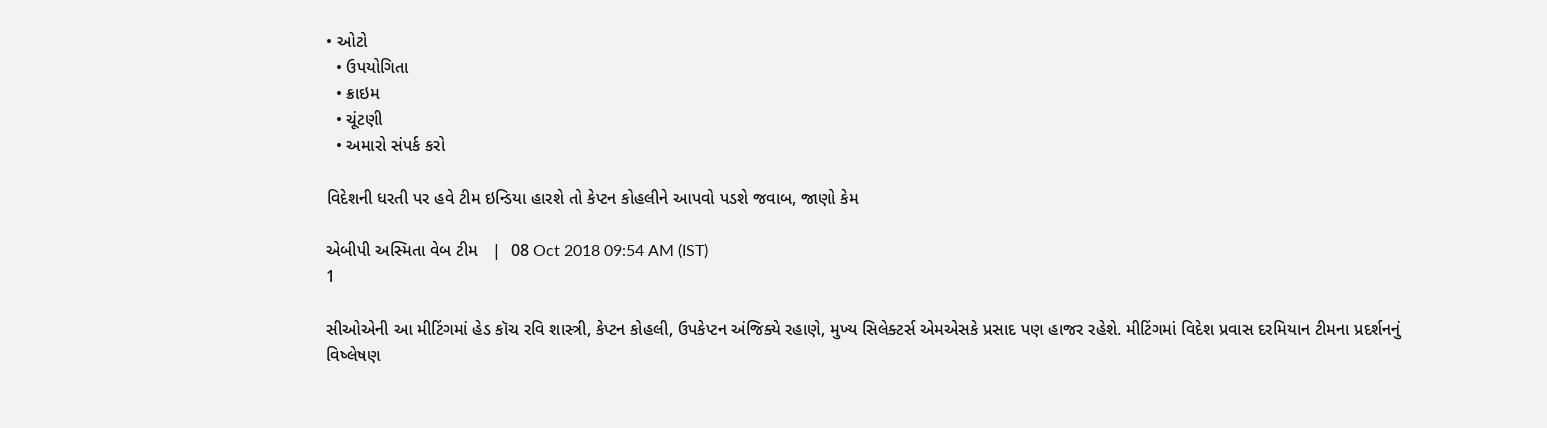• ઓટો
  • ઉપયોગિતા
  • ક્રાઇમ
  • ચૂંટણી
  • અમારો સંપર્ક કરો

વિદેશની ધરતી પર હવે ટીમ ઇન્ડિયા હારશે તો કેપ્ટન કોહલીને આપવો પડશે જવાબ, જાણો કેમ

એબીપી અસ્મિતા વેબ ટીમ   |  08 Oct 2018 09:54 AM (IST)
1

સીઓએની આ મીટિંગમાં હેડ કૉચ રવિ શાસ્ત્રી, કેપ્ટન કોહલી, ઉપકેપ્ટન અંજિક્યે રહાણે, મુખ્ય સિલેક્ટર્સ એમએસકે પ્રસાદ પણ હાજર રહેશે. મીટિંગમાં વિદેશ પ્રવાસ દરમિયાન ટીમના પ્રદર્શનનું વિષ્લેષણ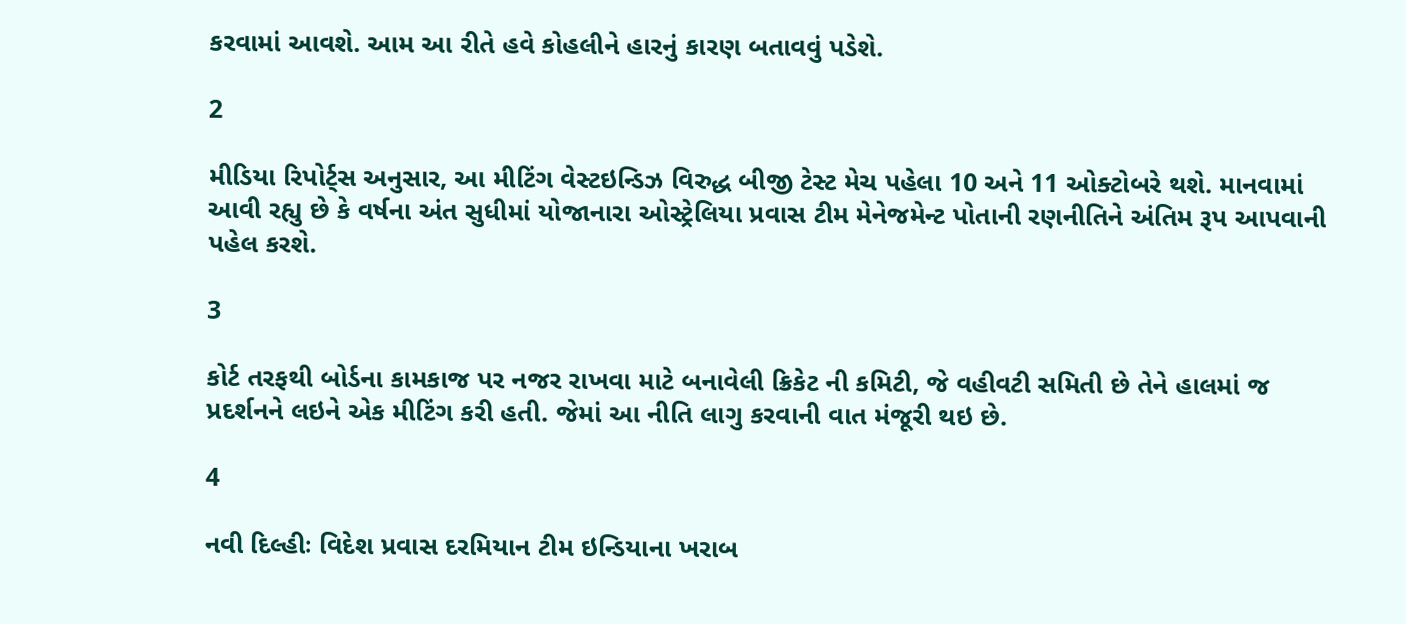કરવામાં આવશે. આમ આ રીતે હવે કોહલીને હારનું કારણ બતાવવું પડેશે.

2

મીડિયા રિપોર્ટ્સ અનુસાર, આ મીટિંગ વેસ્ટઇન્ડિઝ વિરુદ્ધ બીજી ટેસ્ટ મેચ પહેલા 10 અને 11 ઓક્ટોબરે થશે. માનવામાં આવી રહ્યુ છે કે વર્ષના અંત સુધીમાં યોજાનારા ઓસ્ટ્રેલિયા પ્રવાસ ટીમ મેનેજમેન્ટ પોતાની રણનીતિને અંતિમ રૂપ આપવાની પહેલ કરશે.

3

કોર્ટ તરફથી બોર્ડના કામકાજ પર નજર રાખવા માટે બનાવેલી ક્રિકેટ ની કમિટી, જે વહીવટી સમિતી છે તેને હાલમાં જ પ્રદર્શનને લઇને એક મીટિંગ કરી હતી. જેમાં આ નીતિ લાગુ કરવાની વાત મંજૂરી થઇ છે.

4

નવી દિલ્હીઃ વિદેશ પ્રવાસ દરમિયાન ટીમ ઇન્ડિયાના ખરાબ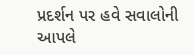પ્રદર્શન પર હવે સવાલોની આપલે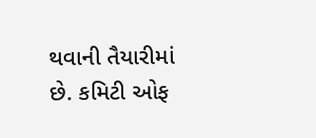થવાની તૈયારીમાં છે. કમિટી ઓફ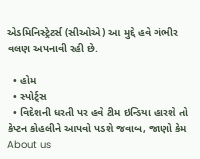એડમિનિસ્ટ્રેટર્સ (સીઓએ) આ મુદ્દે હવે ગંભીર વલણ અપનાવી રહી છે.

  • હોમ
  • સ્પોર્ટ્સ
  • વિદેશની ધરતી પર હવે ટીમ ઇન્ડિયા હારશે તો કેપ્ટન કોહલીને આપવો પડશે જવાબ, જાણો કેમ
About us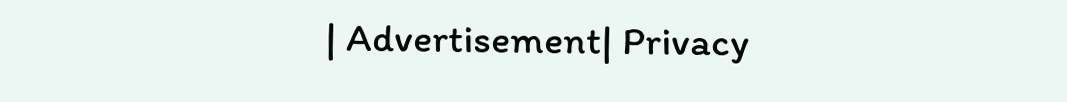| Advertisement| Privacy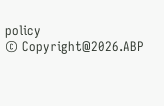policy
© Copyright@2026.ABP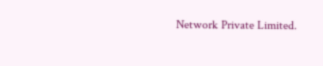Network Private Limited.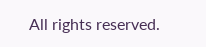All rights reserved.